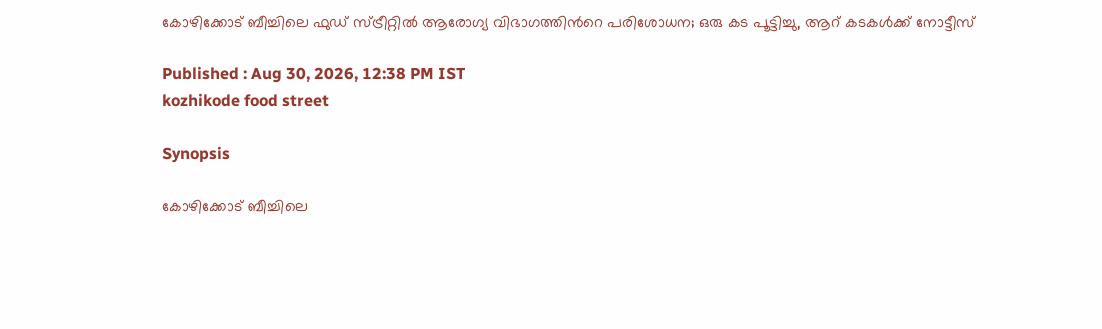കോഴിക്കോട് ബീച്ചിലെ ഫുഡ്‌ സ്ട്രീറ്റില്‍ ആരോഗ്യ വിഭാഗത്തിന്‍റെ പരിശോധന; ഒരു കട പൂട്ടിച്ചു, ആറ് കടകൾക്ക് നോട്ടീസ്

Published : Aug 30, 2026, 12:38 PM IST
kozhikode food street

Synopsis

കോഴിക്കോട് ബീച്ചിലെ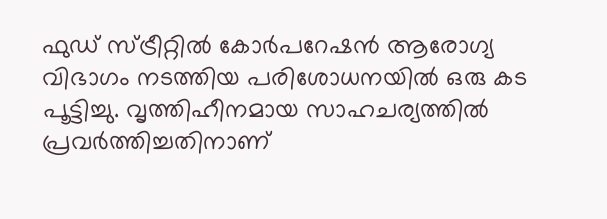ഫുഡ് സ്ട്രീറ്റില്‍ കോര്‍പറേഷന്‍ ആരോഗ്യ വിഭാഗം നടത്തിയ പരിശോധനയില്‍ ഒരു കട പൂട്ടിച്ചു. വൃത്തിഹീനമായ സാഹചര്യത്തില്‍ പ്രവര്‍ത്തിച്ചതിനാണ്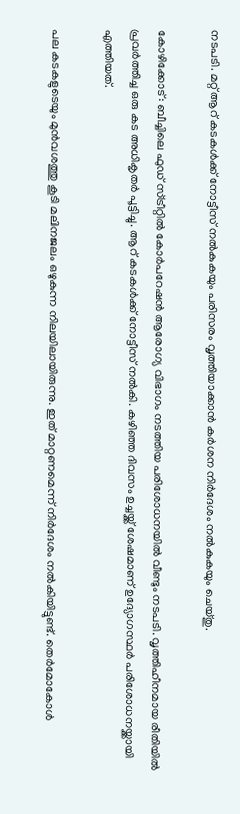നടപടി. മറ്റ് ആറ് കടകള്‍ക്ക് നോട്ടീസ് നല്‍കുകയും പരിസരം വൃത്തിയാക്കാന്‍ കര്‍ശന നിര്‍ദേശം നല്‍കുകയും ചെയ്തു.

കോഴിക്കോട്: ബീച്ചിലെ ഫുഡ് സ്ട്രീറ്റില്‍ കോര്‍പറേഷന്‍ ആരോഗ്യ വിഭാഗം നടത്തിയ പരിശോധനയില്‍ വീണ്ടും നടപടി. വൃത്തിഹീനമായ രീതിയില്‍ പ്രവര്‍ത്തിച്ച ഒരു കട അധികൃതര്‍ പൂട്ടിച്ചു. ആറ് കടകള്‍ക്ക് നോട്ടീസ് നല്‍കി. കഴിഞ്ഞ ദിവസം ഉച്ചയ്ക്ക് ശേഷമാണ് ഉദ്യോഗസ്ഥര്‍ പരിശോധനയ്ക്കായി എത്തിയത്.

പല കടകളുടെയും മുന്‍വശത്തു കൂടി മലിനജലം ഒഴുകുന്ന നിലയിലായിരുന്നു. ഇത് മാറ്റണമെന്ന് നിര്‍ദേശം നല്‍കിയിട്ടുണ്ട്. തെര്‍മോകോള്‍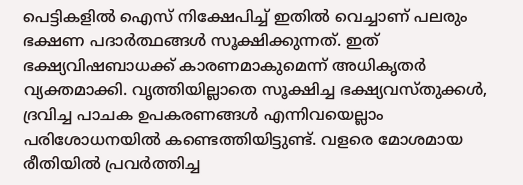പെട്ടികളില്‍ ഐസ് നിക്ഷേപിച്ച് ഇതില്‍ വെച്ചാണ് പലരും ഭക്ഷണ പദാര്‍ത്ഥങ്ങള്‍ സൂക്ഷിക്കുന്നത്. ഇത് ഭക്ഷ്യവിഷബാധക്ക് കാരണമാകുമെന്ന് അധികൃതര്‍ വ്യക്തമാക്കി. വൃത്തിയില്ലാതെ സൂക്ഷിച്ച ഭക്ഷ്യവസ്തുക്കള്‍, ദ്രവിച്ച പാചക ഉപകരണങ്ങള്‍ എന്നിവയെല്ലാം പരിശോധനയില്‍ കണ്ടെത്തിയിട്ടുണ്ട്. വളരെ മോശമായ രീതിയില്‍ പ്രവര്‍ത്തിച്ച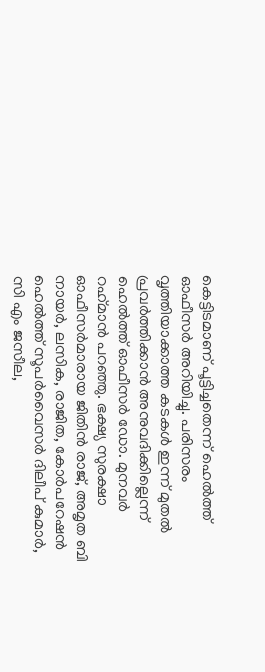കെട്ടിടമാണ് പൂട്ടിച്ചതെന്ന് ഹെൽത്ത് ഓഫീസർ അറിയിച്ചു. പരിസരം വൃത്തിയാക്കാത്ത കടകള്‍ ഇന്ന് മുതല്‍ പ്രവര്‍ത്തിക്കാന്‍ അനുവദിക്കില്ലെന്ന് ഹെല്‍ത്ത് ഓഫീസര്‍ ഡോ. മുനവര്‍ റഹ്‌മാന്‍ പറഞ്ഞു. ഭക്ഷ്യ സുരക്ഷാ ഓഫീസര്‍മാരായ ജിതിന്‍ രാജ്, അമൃത ബി നായര്‍, ലസിക, രാജിത, കോര്‍പറേഷന്‍ ഹെല്‍ത്ത് സൂപര്‍വൈസര്‍ ദിലീപ് കുമാര്‍, സി എം ജസീല,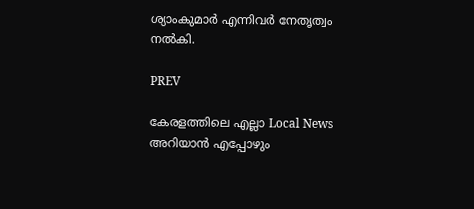ശ്യാംകുമാര്‍ എന്നിവര്‍ നേതൃത്വം നല്‍കി.

PREV

കേരളത്തിലെ എല്ലാ Local News അറിയാൻ എപ്പോഴും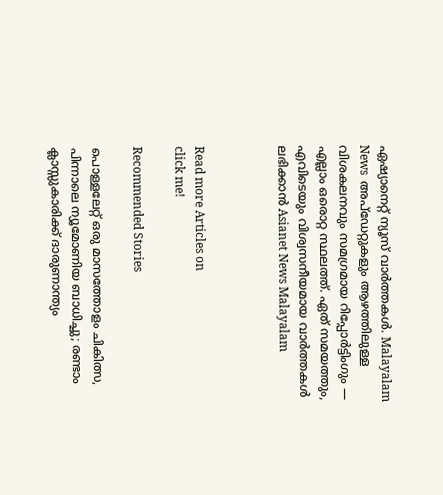ഏഷ്യാനെറ്റ് ന്യൂസ് വാർത്തകൾ. Malayalam News  അപ്‌ഡേറ്റുകളും ആഴത്തിലുള്ള വിശകലനവും സമഗ്രമായ റിപ്പോർട്ടിംഗും — എല്ലാം ഒരൊറ്റ സ്ഥലത്ത്. ഏത് സമയത്തും, എവിടെയും വിശ്വസനീയമായ വാർത്തകൾ ലഭിക്കാൻ Asianet News Malayalam



Read more Articles on
click me!

Recommended Stories

പൊള്ളലേറ്റ് ഒരു മാസത്തോളം ചികിത്സ, പിന്നാലെ ന്യൂമോണിയ ബാധിച്ചു; രണ്ടാം ക്ലാസ്സുകാരിക്ക് ദാരുണാന്ത്യം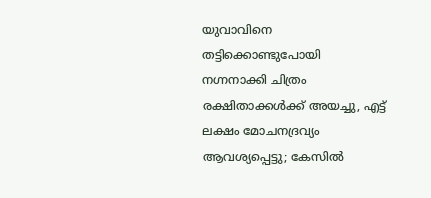യുവാവിനെ തട്ടിക്കൊണ്ടുപോയി നഗ്നനാക്കി ചിത്രം രക്ഷിതാക്കൾക്ക് അയച്ചു, എട്ട് ലക്ഷം മോചനദ്രവ്യം ആവശ്യപ്പെട്ടു; കേസിൽ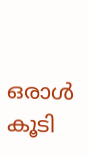ഒരാൾ കൂടി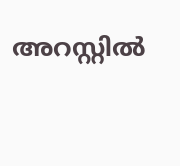അറസ്റ്റിൽ